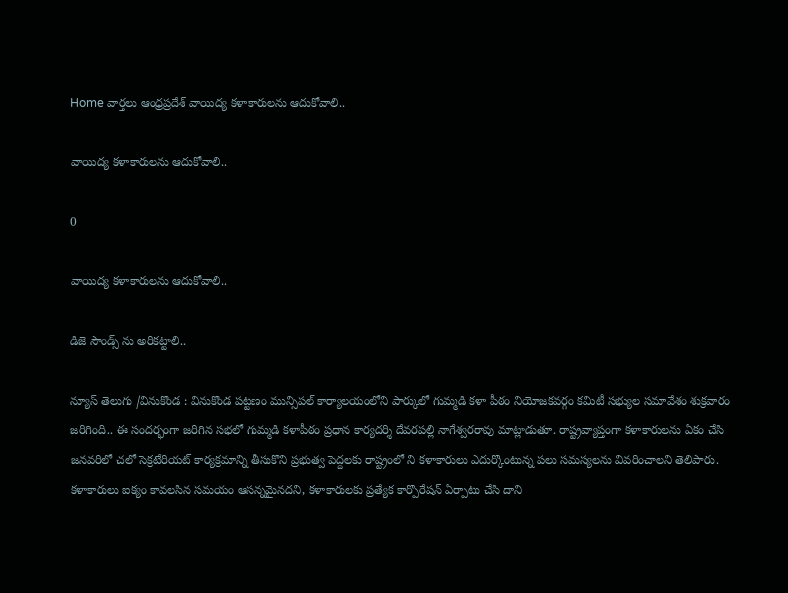Home వార్తలు ఆంధ్రప్రదేశ్‌ వాయిద్య కళాకారులను ఆదుకోవాలి..

వాయిద్య కళాకారులను ఆదుకోవాలి..

0

వాయిద్య కళాకారులను ఆదుకోవాలి..

డిజె సౌండ్స్ ను అరికట్టాలి..

న్యూస్ తెలుగు /వినుకొండ : వినుకొండ పట్టణం మున్సిపల్ కార్యాలయంలోని పార్కులో గుమ్మడి కళా పీఠం నియోజకవర్గం కమిటీ సభ్యుల సమావేశం శుక్రవారం జరిగింది.. ఈ సందర్భంగా జరిగిన సభలో గుమ్మడి కళాపీఠం ప్రధాన కార్యదర్శి దేవరపల్లి నాగేశ్వరరావు మాట్లాడుతూ. రాష్ట్రవ్యాప్తంగా కళాకారులను ఏకం చేసి జనవరిలో చలో సెక్రటేరియట్ కార్యక్రమాన్ని తీసుకొని ప్రభుత్వ పెద్దలకు రాష్ట్రంలో ని కళాకారులు ఎదుర్కొంటున్న పలు సమస్యలను వివరించాలని తెలిపారు. కళాకారులు ఐక్యం కావలసిన సమయం ఆసన్నమైనదని, కళాకారులకు ప్రత్యేక కార్పొరేషన్ ఏర్పాటు చేసి దాని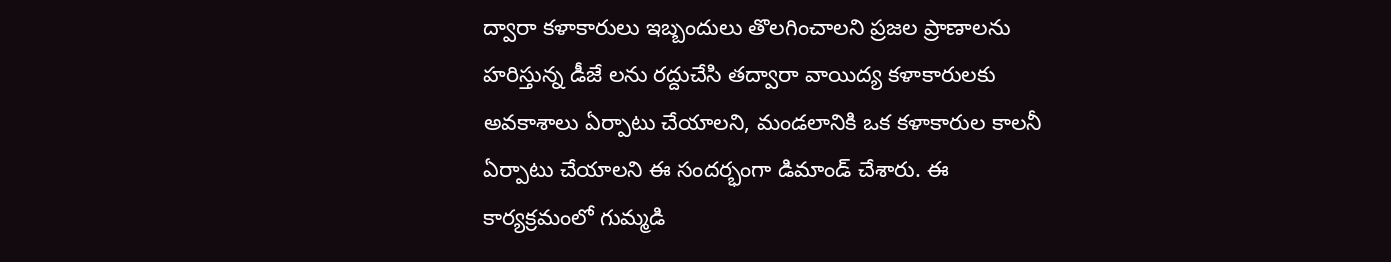ద్వారా కళాకారులు ఇబ్బందులు తొలగించాలని ప్రజల ప్రాణాలను హరిస్తున్న డీజే లను రద్దుచేసి తద్వారా వాయిద్య కళాకారులకు అవకాశాలు ఏర్పాటు చేయాలని, మండలానికి ఒక కళాకారుల కాలనీ ఏర్పాటు చేయాలని ఈ సందర్భంగా డిమాండ్ చేశారు. ఈ కార్యక్రమంలో గుమ్మడి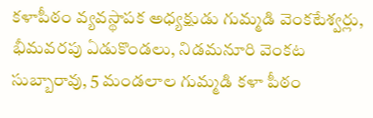కళాపీఠం వ్యవస్థాపక అధ్యక్షుడు గుమ్మడి వెంకటేశ్వర్లు, భీమవరపు ఏడుకొండలు, నిడమనూరి వెంకట సుబ్బారావు, 5 మండలాల గుమ్మడి కళా పీఠం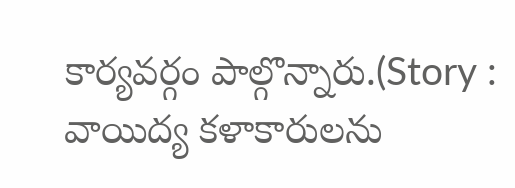కార్యవర్గం పాల్గొన్నారు.(Story : వాయిద్య కళాకారులను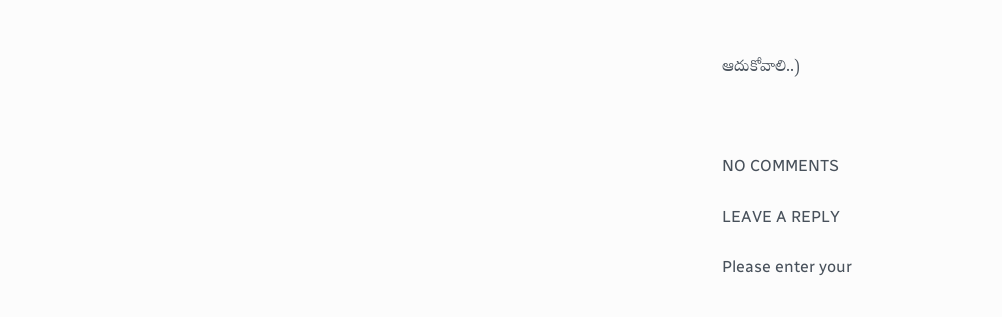ఆదుకోవాలి..)



NO COMMENTS

LEAVE A REPLY

Please enter your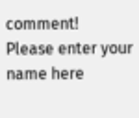comment!
Please enter your name here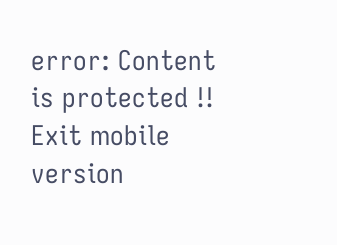error: Content is protected !!
Exit mobile version